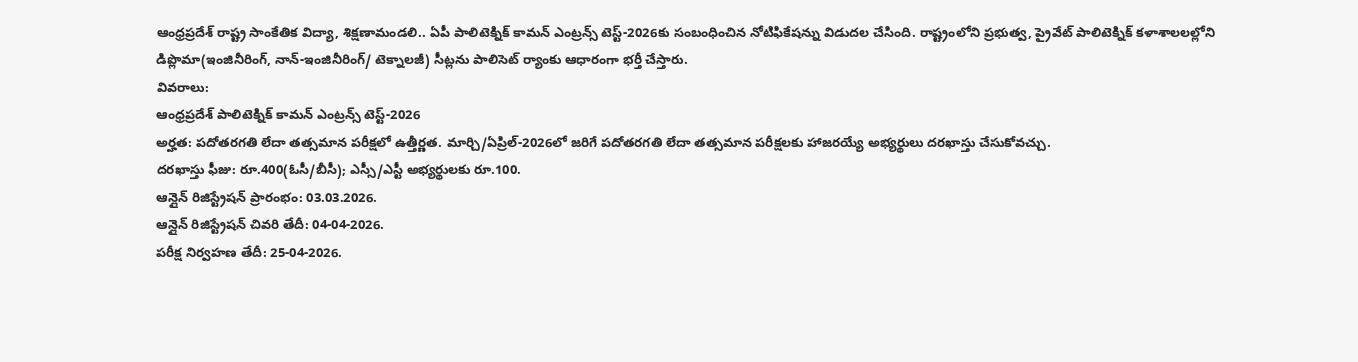ఆంధ్రప్రదేశ్ రాష్ట్ర సాంకేతిక విద్యా, శిక్షణామండలి.. ఏపీ పాలిటెక్నిక్ కామన్ ఎంట్రన్స్ టెస్ట్-2026కు సంబంధించిన నోటిఫికేషన్ను విడుదల చేసింది. రాష్ట్రంలోని ప్రభుత్వ, ప్రైవేట్ పాలిటెక్నిక్ కళాశాలలల్లోని డిప్లొమా(ఇంజినీరింగ్, నాన్-ఇంజినీరింగ్/ టెక్నాలజీ) సీట్లను పాలిసెట్ ర్యాంకు ఆధారంగా భర్తీ చేస్తారు.
వివరాలు:
ఆంధ్రప్రదేశ్ పాలిటెక్నిక్ కామన్ ఎంట్రన్స్ టెస్ట్-2026
అర్హత: పదోతరగతి లేదా తత్సమాన పరీక్షలో ఉత్తీర్ణత. మార్చి/ఏప్రిల్-2026లో జరిగే పదోతరగతి లేదా తత్సమాన పరీక్షలకు హాజరయ్యే అభ్యర్థులు దరఖాస్తు చేసుకోవచ్చు.
దరఖాస్తు ఫీజు: రూ.400(ఓసీ/బీసీ); ఎస్సీ/ఎస్టీ అభ్యర్థులకు రూ.100.
ఆన్లైన్ రిజిస్ట్రేషన్ ప్రారంభం: 03.03.2026.
ఆన్లైన్ రిజిస్ట్రేషన్ చివరి తేదీ: 04-04-2026.
పరీక్ష నిర్వహణ తేదీ: 25-04-2026.